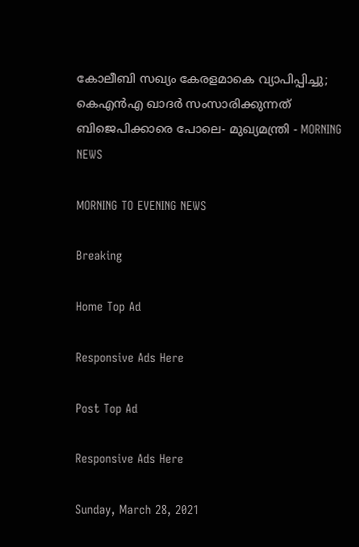കോലീബി സഖ്യം കേരളമാകെ വ്യാപിപ്പിച്ചു; കെഎന്‍എ ഖാദര്‍ സംസാരിക്കുന്നത് ബിജെപിക്കാരെ പോലെ- മുഖ്യമന്ത്രി - MORNING NEWS

MORNING TO EVENING NEWS

Breaking

Home Top Ad

Responsive Ads Here

Post Top Ad

Responsive Ads Here

Sunday, March 28, 2021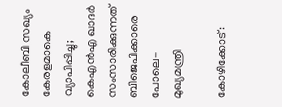കോലീബി സഖ്യം കേരളമാകെ വ്യാപിപ്പിച്ചു; കെഎന്‍എ ഖാദര്‍ സംസാരിക്കുന്നത് ബിജെപിക്കാരെ പോലെ- മുഖ്യമന്ത്രി

കോഴിക്കോട്: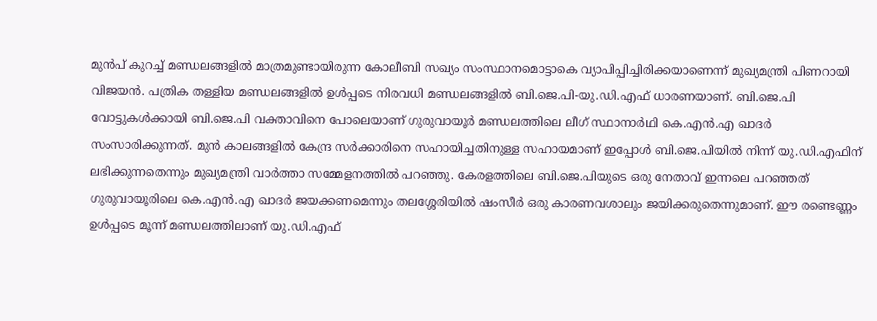മുൻപ് കുറച്ച് മണ്ഡലങ്ങളിൽ മാത്രമുണ്ടായിരുന്ന കോലീബി സഖ്യം സംസ്ഥാനമൊട്ടാകെ വ്യാപിപ്പിച്ചിരിക്കയാണെന്ന് മുഖ്യമന്ത്രി പിണറായി വിജയൻ. പത്രിക തള്ളിയ മണ്ഡലങ്ങളിൽ ഉൾപ്പടെ നിരവധി മണ്ഡലങ്ങളിൽ ബി.ജെ.പി-യു.ഡി.എഫ് ധാരണയാണ്. ബി.ജെ.പി വോട്ടുകൾക്കായി ബി.ജെ.പി വക്താവിനെ പോലെയാണ് ഗുരുവായൂർ മണ്ഡലത്തിലെ ലീഗ് സ്ഥാനാർഥി കെ.എൻ.എ ഖാദർ സംസാരിക്കുന്നത്. മുൻ കാലങ്ങളിൽ കേന്ദ്ര സർക്കാരിനെ സഹായിച്ചതിനുള്ള സഹായമാണ് ഇപ്പോൾ ബി.ജെ.പിയിൽ നിന്ന് യു.ഡി.എഫിന് ലഭിക്കുന്നതെന്നും മുഖ്യമന്ത്രി വാർത്താ സമ്മേളനത്തിൽ പറഞ്ഞു. കേരളത്തിലെ ബി.ജെ.പിയുടെ ഒരു നേതാവ് ഇന്നലെ പറഞ്ഞത് ഗുരുവായൂരിലെ കെ.എൻ.എ ഖാദർ ജയക്കണമെന്നും തലശ്ശേരിയിൽ ഷംസീർ ഒരു കാരണവശാലും ജയിക്കരുതെന്നുമാണ്. ഈ രണ്ടെണ്ണം ഉൾപ്പടെ മൂന്ന് മണ്ഡലത്തിലാണ് യു.ഡി.എഫ്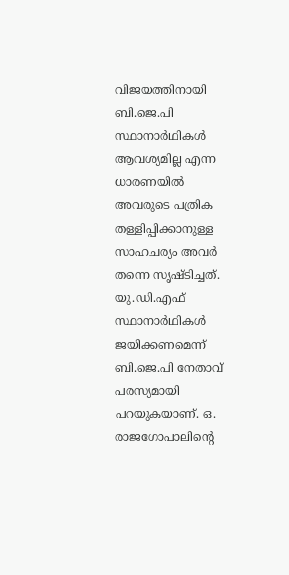വിജയത്തിനായി ബി.ജെ.പി സ്ഥാനാർഥികൾ ആവശ്യമില്ല എന്ന ധാരണയിൽ അവരുടെ പത്രിക തള്ളിപ്പിക്കാനുള്ള സാഹചര്യം അവർ തന്നെ സൃഷ്ടിച്ചത്. യു.ഡി.എഫ് സ്ഥാനാർഥികൾ ജയിക്കണമെന്ന് ബി.ജെ.പി നേതാവ് പരസ്യമായി പറയുകയാണ്. ഒ. രാജഗോപാലിന്റെ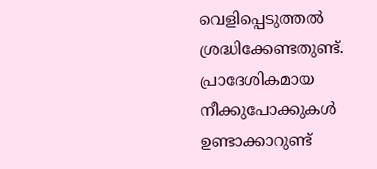വെളിപ്പെടുത്തൽ ശ്രദ്ധിക്കേണ്ടതുണ്ട്. പ്രാദേശികമായ നീക്കുപോക്കുകൾ ഉണ്ടാക്കാറുണ്ട്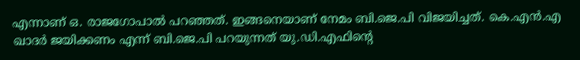എന്നാണ് ഒ. രാജഗോപാൽ പറഞ്ഞത്. ഇങ്ങനെയാണ് നേമം ബി.ജെ.പി വിജയിച്ചത്. കെ.എൻ.എ ഖാദർ ജയിക്കണം എന്ന് ബി.ജെ.പി പറയുന്നത് യു.ഡി.എഫിന്റെ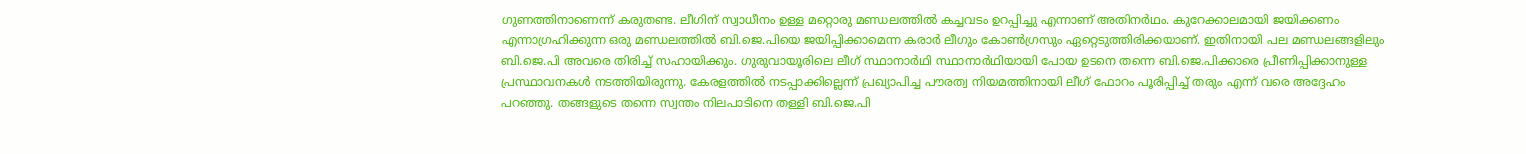ഗുണത്തിനാണെന്ന് കരുതണ്ട. ലീഗിന് സ്വാധീനം ഉള്ള മറ്റൊരു മണ്ഡലത്തിൽ കച്ചവടം ഉറപ്പിച്ചു എന്നാണ് അതിനർഥം. കുറേക്കാലമായി ജയിക്കണം എന്നാഗ്രഹിക്കുന്ന ഒരു മണ്ഡലത്തിൽ ബി.ജെ.പിയെ ജയിപ്പിക്കാമെന്ന കരാർ ലീഗും കോൺഗ്രസും ഏറ്റെടുത്തിരിക്കയാണ്. ഇതിനായി പല മണ്ഡലങ്ങളിലും ബി.ജെ.പി അവരെ തിരിച്ച് സഹായിക്കും. ഗുരുവായൂരിലെ ലീഗ് സ്ഥാനാർഥി സ്ഥാനാർഥിയായി പോയ ഉടനെ തന്നെ ബി.ജെ.പിക്കാരെ പ്രീണിപ്പിക്കാനുള്ള പ്രസ്ഥാവനകൾ നടത്തിയിരുന്നു. കേരളത്തിൽ നടപ്പാക്കില്ലെന്ന് പ്രഖ്യാപിച്ച പൗരത്വ നിയമത്തിനായി ലീഗ് ഫോറം പൂരിപ്പിച്ച് തരും എന്ന് വരെ അദ്ദേഹം പറഞ്ഞു. തങ്ങളുടെ തന്നെ സ്വന്തം നിലപാടിനെ തള്ളി ബി.ജെ.പി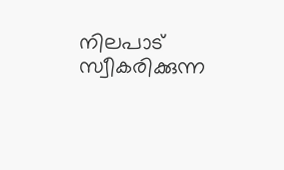നിലപാട് സ്വീകരിക്കുന്ന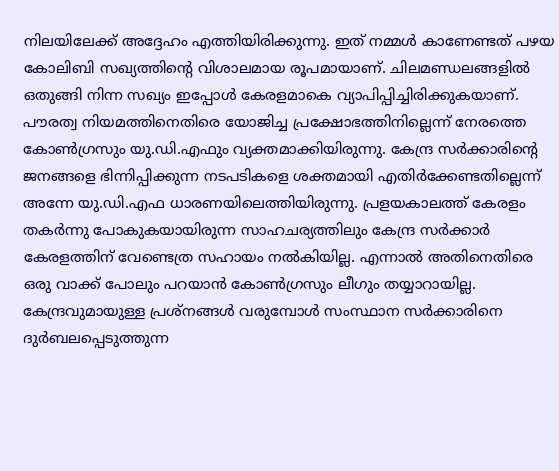നിലയിലേക്ക് അദ്ദേഹം എത്തിയിരിക്കുന്നു. ഇത് നമ്മൾ കാണേണ്ടത് പഴയ കോലിബി സഖ്യത്തിന്റെ വിശാലമായ രൂപമായാണ്. ചിലമണ്ഡലങ്ങളിൽ ഒതുങ്ങി നിന്ന സഖ്യം ഇപ്പോൾ കേരളമാകെ വ്യാപിപ്പിച്ചിരിക്കുകയാണ്. പൗരത്വ നിയമത്തിനെതിരെ യോജിച്ച പ്രക്ഷോഭത്തിനില്ലെന്ന് നേരത്തെ കോൺഗ്രസും യു.ഡി.എഫും വ്യക്തമാക്കിയിരുന്നു. കേന്ദ്ര സർക്കാരിന്റെ ജനങ്ങളെ ഭിന്നിപ്പിക്കുന്ന നടപടികളെ ശക്തമായി എതിർക്കേണ്ടതില്ലെന്ന് അന്നേ യു.ഡി.എഫ ധാരണയിലെത്തിയിരുന്നു. പ്രളയകാലത്ത് കേരളം തകർന്നു പോകുകയായിരുന്ന സാഹചര്യത്തിലും കേന്ദ്ര സർക്കാർ കേരളത്തിന് വേണ്ടെത്ര സഹായം നൽകിയില്ല. എന്നാൽ അതിനെതിരെ ഒരു വാക്ക് പോലും പറയാൻ കോൺഗ്രസും ലീഗും തയ്യാറായില്ല. കേന്ദ്രവുമായുള്ള പ്രശ്നങ്ങൾ വരുമ്പോൾ സംസ്ഥാന സർക്കാരിനെ ദുർബലപ്പെടുത്തുന്ന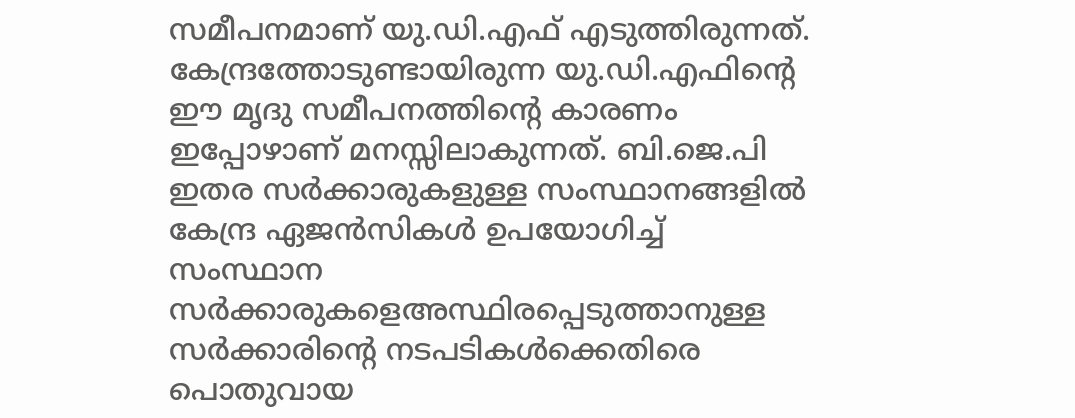സമീപനമാണ് യു.ഡി.എഫ് എടുത്തിരുന്നത്. കേന്ദ്രത്തോടുണ്ടായിരുന്ന യു.ഡി.എഫിന്റെ ഈ മൃദു സമീപനത്തിന്റെ കാരണം ഇപ്പോഴാണ് മനസ്സിലാകുന്നത്. ബി.ജെ.പി ഇതര സർക്കാരുകളുള്ള സംസ്ഥാനങ്ങളിൽ കേന്ദ്ര ഏജൻസികൾ ഉപയോഗിച്ച് സംസ്ഥാന സർക്കാരുകളെഅസ്ഥിരപ്പെടുത്താനുള്ള സർക്കാരിന്റെ നടപടികൾക്കെതിരെ പൊതുവായ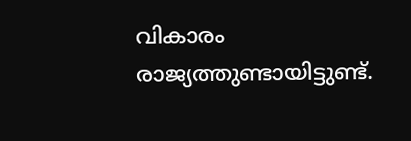വികാരം രാജ്യത്തുണ്ടായിട്ടുണ്ട്.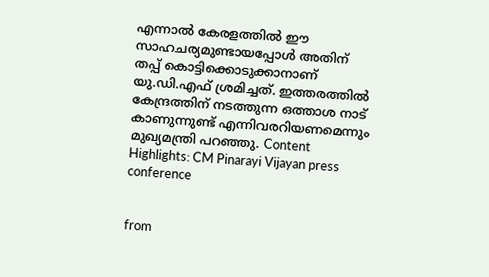എന്നാൽ കേരളത്തിൽ ഈ സാഹചര്യമുണ്ടായപ്പോൾ അതിന് തപ്പ് കൊട്ടിക്കൊടുക്കാനാണ് യു.ഡി.എഫ് ശ്രമിച്ചത്. ഇത്തരത്തിൽ കേന്ദ്രത്തിന് നടത്തുന്ന ഒത്താശ നാട് കാണുന്നുണ്ട് എന്നിവരറിയണമെന്നും മുഖ്യമന്ത്രി പറഞ്ഞു. Content Highlights: CM Pinarayi Vijayan press conference


from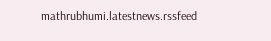mathrubhumi.latestnews.rssfeed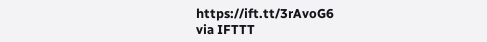https://ift.tt/3rAvoG6
via IFTTT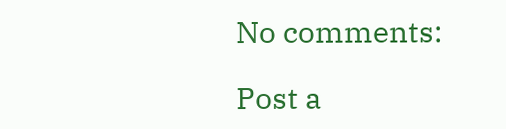No comments:

Post a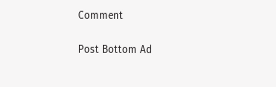Comment

Post Bottom Ad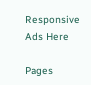Responsive Ads Here

Pages